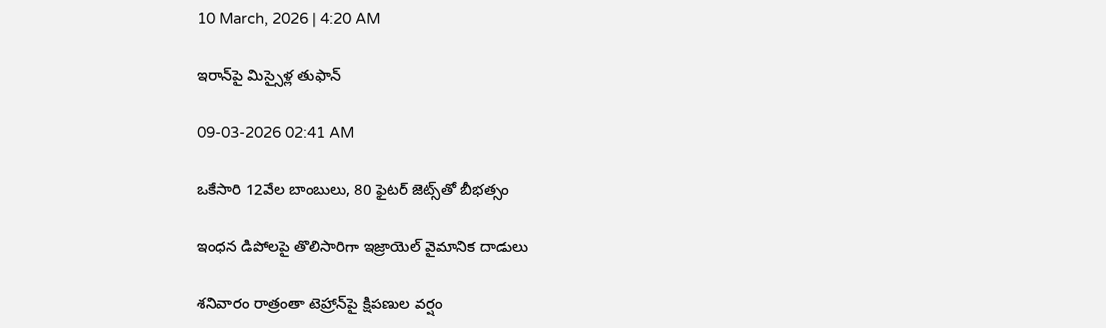10 March, 2026 | 4:20 AM

ఇరాన్‌పై మిస్సైళ్ల తుఫాన్

09-03-2026 02:41 AM

ఒకేసారి 12వేల బాంబులు, 80 ఫైటర్ జెట్స్‌తో బీభత్సం

ఇంధన డిపోలపై తొలిసారిగా ఇజ్రాయెల్ వైమానిక దాడులు

శనివారం రాత్రంతా టెహ్రాన్‌పై క్షిపణుల వర్షం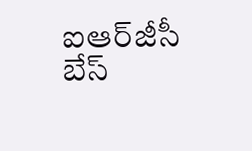ఐఆర్‌జీసీ బేస్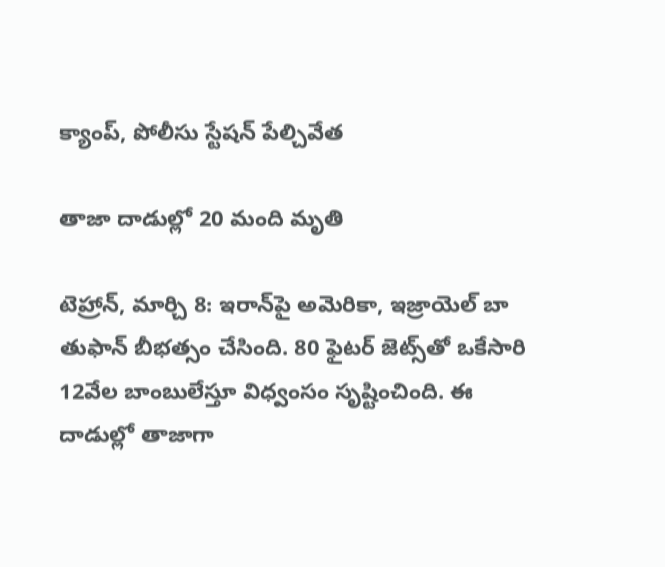క్యాంప్, పోలీసు స్టేషన్ పేల్చివేత

తాజా దాడుల్లో 20 మంది మృతి

టెహ్రాన్, మార్చి 8: ఇరాన్‌పై అమెరికా, ఇజ్రాయెల్ బా తుఫాన్ బీభత్సం చేసింది. 80 ఫైటర్ జెట్స్‌తో ఒకేసారి 12వేల బాంబులేస్తూ విధ్వంసం సృష్టించింది. ఈ దాడుల్లో తాజాగా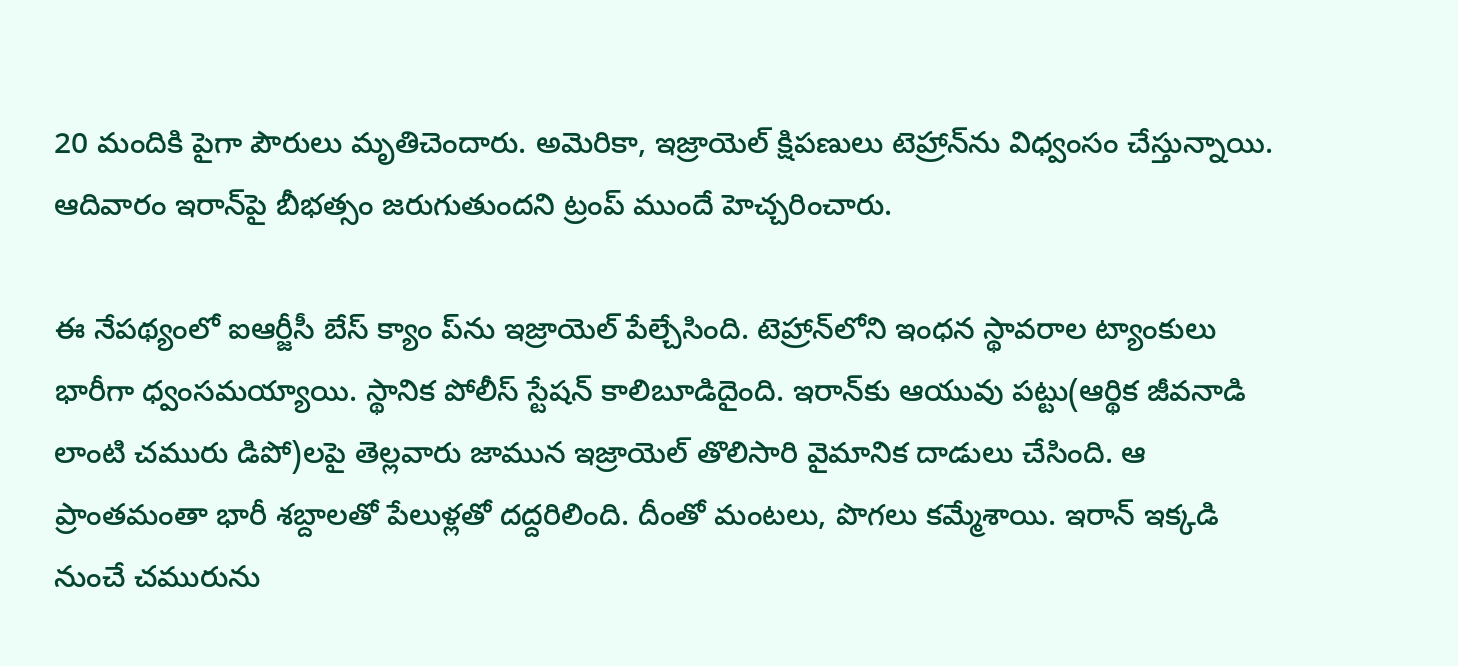20 మందికి పైగా పౌరులు మృతిచెందారు. అమెరికా, ఇజ్రాయెల్ క్షిపణులు టెహ్రాన్‌ను విధ్వంసం చేస్తున్నాయి. ఆదివారం ఇరాన్‌పై బీభత్సం జరుగుతుందని ట్రంప్ ముందే హెచ్చరించారు.

ఈ నేపథ్యంలో ఐఆర్జీసీ బేస్ క్యాం ప్‌ను ఇజ్రాయెల్ పేల్చేసింది. టెహ్రాన్‌లోని ఇంధన స్థావరాల ట్యాంకులు భారీగా ధ్వంసమయ్యాయి. స్థానిక పోలీస్ స్టేషన్ కాలిబూడిదైంది. ఇరాన్‌కు ఆయువు పట్టు(ఆర్థిక జీవనాడి లాంటి చమురు డిపో)లపై తెల్లవారు జామున ఇజ్రాయెల్ తొలిసారి వైమానిక దాడులు చేసింది. ఆ ప్రాంతమంతా భారీ శబ్దాలతో పేలుళ్లతో దద్దరిలింది. దీంతో మంటలు, పొగలు కమ్మేశాయి. ఇరాన్ ఇక్కడి నుంచే చమురును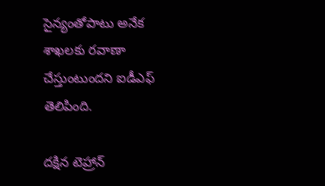సైన్యంతోపాటు అనేక శాఖలకు రవాణా చేస్తుంటుందని ఐడీఎఫ్ తెలిపింది.

దక్షిన టెహ్రాన్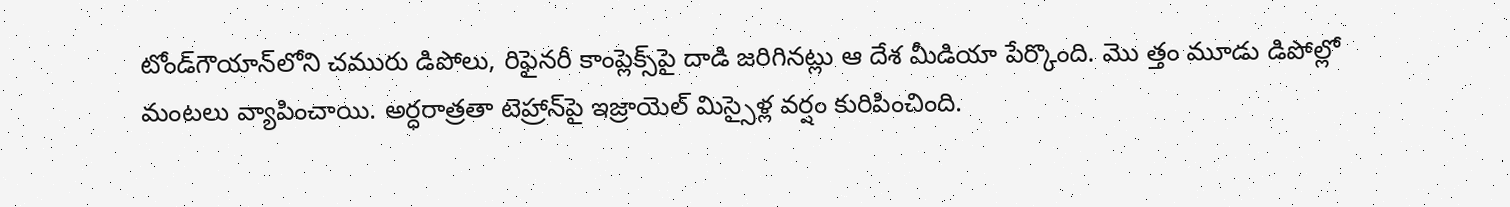టోండ్‌గౌయాన్‌లోని చమురు డిపోలు, రిఫైనరీ కాంప్లెక్స్‌పై దాడి జరిగినట్లు ఆ దేశ మీడియా పేర్కొంది. మొ త్తం మూడు డిపోల్లో మంటలు వ్యాపించాయి. అర్ధరాత్రతా టెహ్రాన్‌పై ఇజ్రాయెల్ మిస్సైళ్ల వర్షం కురిపించింది.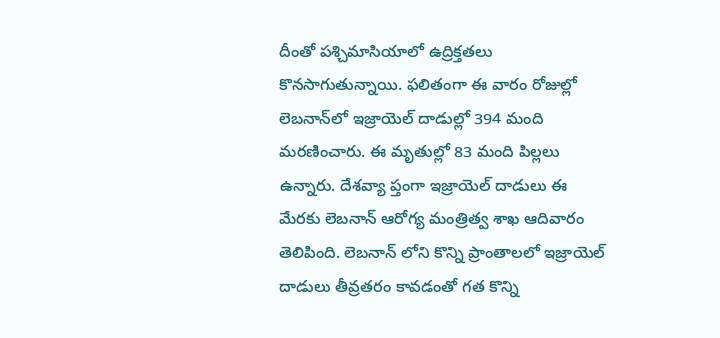దీంతో పశ్చిమాసియాలో ఉద్రిక్తతలు కొనసాగుతున్నాయి. ఫలితంగా ఈ వారం రోజుల్లో లెబనాన్‌లో ఇజ్రాయెల్ దాడుల్లో 394 మంది మరణించారు. ఈ మృతుల్లో 83 మంది పిల్లలు ఉన్నారు. దేశవ్యా ప్తంగా ఇజ్రాయెల్ దాడులు ఈ మేరకు లెబనాన్ ఆరోగ్య మంత్రిత్వ శాఖ ఆదివారం తెలిపింది. లెబనాన్ లోని కొన్ని ప్రాంతాలలో ఇజ్రాయెల్ దాడులు తీవ్రతరం కావడంతో గత కొన్ని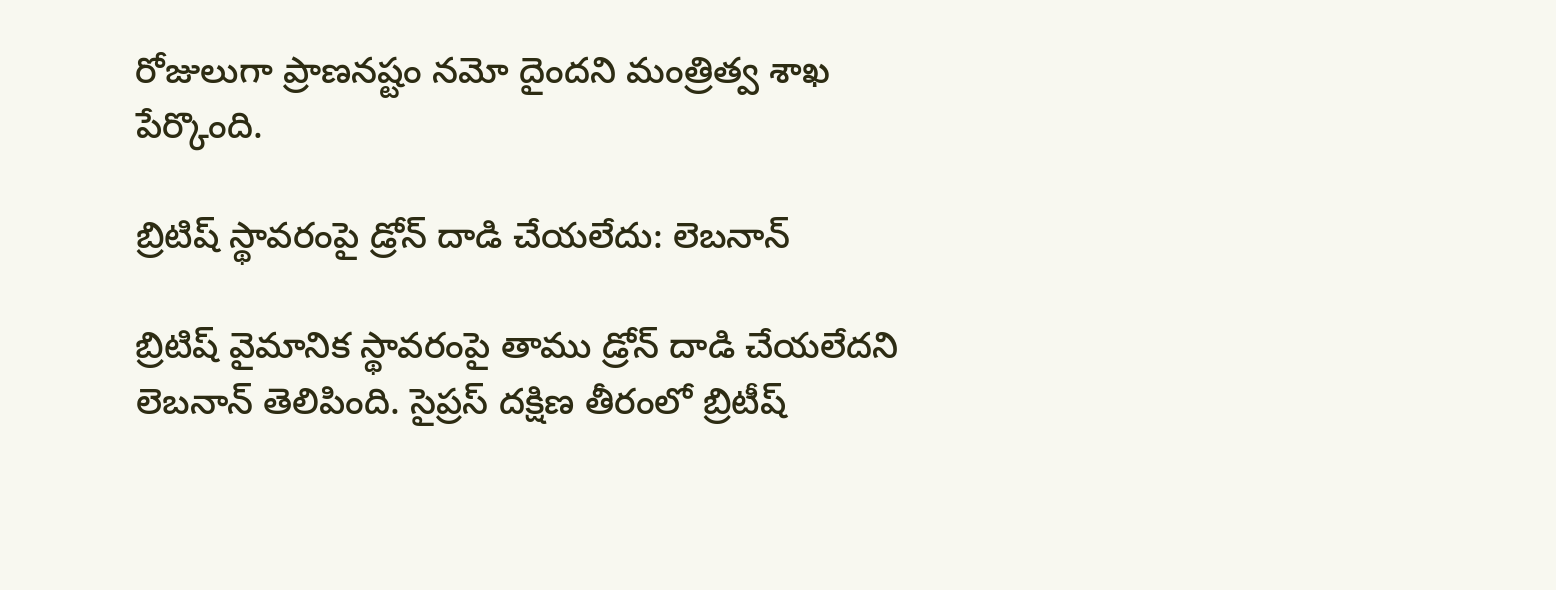రోజులుగా ప్రాణనష్టం నమో దైందని మంత్రిత్వ శాఖ పేర్కొంది.

బ్రిటిష్ స్థావరంపై డ్రోన్ దాడి చేయలేదు: లెబనాన్

బ్రిటిష్ వైమానిక స్థావరంపై తాము డ్రోన్ దాడి చేయలేదని లెబనాన్ తెలిపింది. సైప్రస్ దక్షిణ తీరంలో బ్రిటీష్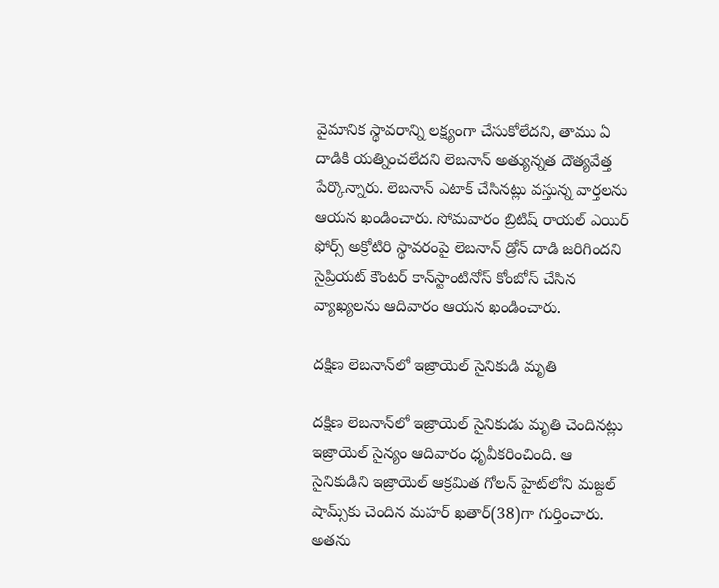వైమానిక స్థావరాన్ని లక్ష్యంగా చేసుకోలేదని, తాము ఏ దాడికి యత్నించలేదని లెబనాన్ అత్యున్నత దౌత్యవేత్త పేర్కొన్నారు. లెబనాన్ ఎటాక్ చేసినట్లు వస్తున్న వార్తలను ఆయన ఖండించారు. సోమవారం బ్రిటిష్ రాయల్ ఎయిర్ ఫోర్స్ అక్రోటిరి స్థావరంపై లెబనాన్ డ్రోన్ దాడి జరిగిందని సైప్రియట్ కౌంటర్ కాన్‌స్టాంటినోస్ కోంబోస్ చేసిన వ్యాఖ్యలను ఆదివారం ఆయన ఖండించారు.

దక్షిణ లెబనాన్‌లో ఇజ్రాయెల్ సైనికుడి మృతి

దక్షిణ లెబనాన్‌లో ఇజ్రాయెల్ సైనికుడు మృతి చెందినట్లు ఇజ్రాయెల్ సైన్యం ఆదివారం ధృవీకరించింది. ఆ సైనికుడిని ఇజ్రాయెల్ ఆక్రమిత గోలన్ హైట్‌లోని మజ్దల్ షామ్స్‌కు చెందిన మహర్ ఖతార్(38)గా గుర్తించారు. అతను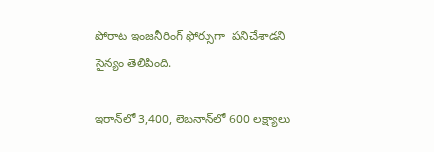పోరాట ఇంజనీరింగ్ ఫోర్సుగా  పనిచేశాడని సైన్యం తెలిపింది.

ఇరాన్‌లో 3,400, లెబనాన్‌లో 600 లక్ష్యాలు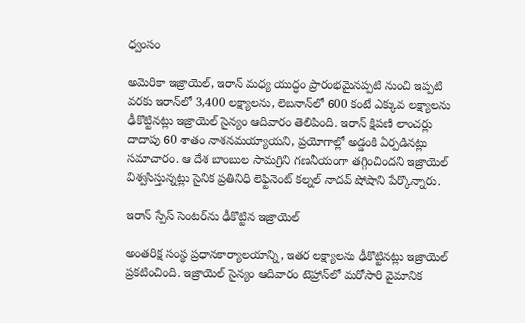ధ్వంసం

అమెరికా ఇజ్రాయెల్, ఇరాన్ మధ్య యుద్ధం ప్రారంభమైనప్పటి నుంచి ఇప్పటి వరకు ఇరాన్‌లో 3,400 లక్ష్యాలను, లెబనాన్‌లో 600 కంటే ఎక్కువ లక్ష్యాలను ఢీకొట్టినట్లు ఇజ్రాయెల్ సైన్యం ఆదివారం తెలిపింది. ఇరాన్ క్షిపణి లాంచర్లు దాదాపు 60 శాతం నాశనమయ్యాయని, ప్రయోగాల్లో అడ్డంకి ఏర్పడినట్లు సమాచారం. ఆ దేశ బాంబుల సామగ్రిని గణనీయంగా తగ్గించిందని ఇజ్రాయెల్ విశ్వసిస్తున్నట్లు సైనిక ప్రతినిధి లెఫ్టినెంట్ కల్నల్ నాదవ్ షోషాని పేర్కొన్నారు.

ఇరాన్ స్పేస్ సెంటర్‌ను ఢీకొట్టిన ఇజ్రాయెల్

అంతరిక్ష సంస్థ ప్రధానకార్యాలయాన్ని, ఇతర లక్ష్యాలను ఢీకొట్టినట్లు ఇజ్రాయెల్ ప్రకటించింది. ఇజ్రాయెల్ సైన్యం ఆదివారం టెహ్రాన్‌లో మరోసారి వైమానిక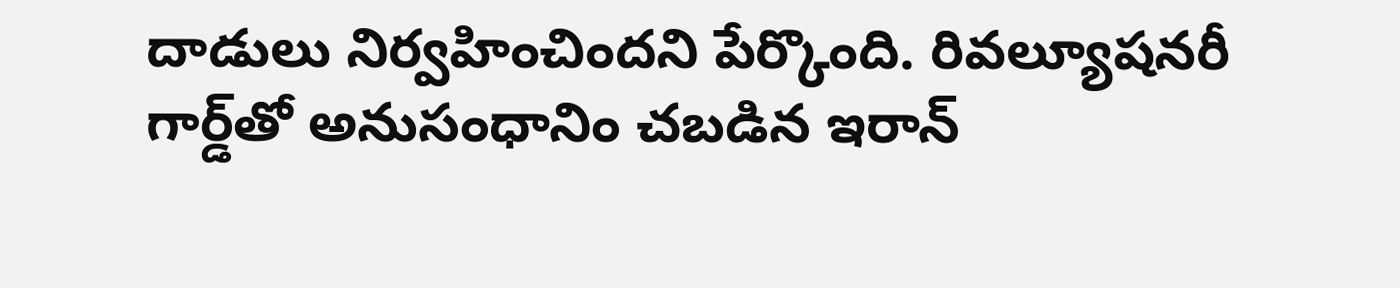దాడులు నిర్వహించిందని పేర్కొంది. రివల్యూషనరీ గార్డ్‌తో అనుసంధానిం చబడిన ఇరాన్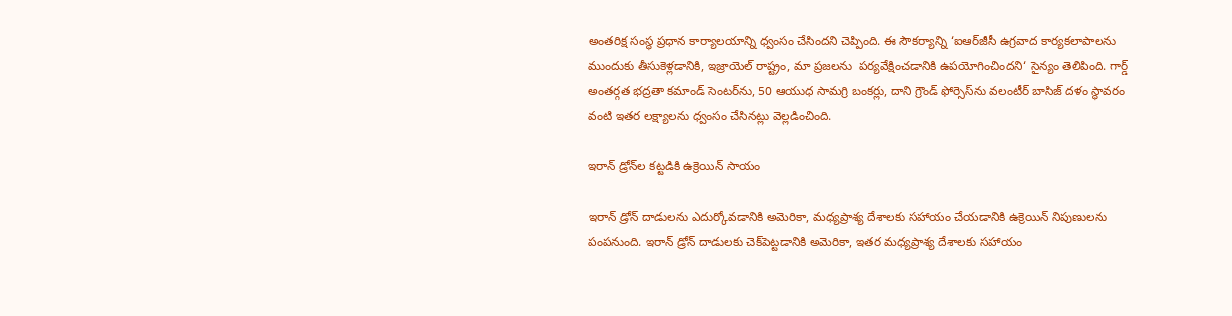అంతరిక్ష సంస్థ ప్రధాన కార్యాలయాన్ని ధ్వంసం చేసిందని చెప్పింది. ఈ సౌకర్యాన్ని ‘ఐఆర్‌జీసీ ఉగ్రవాద కార్యకలాపాలను ముందుకు తీసుకెళ్లడానికి, ఇజ్రాయెల్ రాష్ట్రం, మా ప్రజలను  పర్యవేక్షించడానికి ఉపయోగించిందని‘ సైన్యం తెలిపింది. గార్డ్ అంతర్గత భద్రతా కమాండ్ సెంటర్‌ను, 50 ఆయుధ సామగ్రి బంకర్లు, దాని గ్రౌండ్ ఫోర్సెస్‌ను వలంటీర్ బాసిజ్ దళం స్థావరం వంటి ఇతర లక్ష్యాలను ధ్వంసం చేసినట్లు వెల్లడించింది.

ఇరాన్ డ్రోన్‌ల కట్టడికి ఉక్రెయిన్ సాయం

ఇరాన్ డ్రోన్ దాడులను ఎదుర్కోవడానికి అమెరికా, మధ్యప్రాశ్య దేశాలకు సహాయం చేయడానికి ఉక్రెయిన్ నిపుణులను పంపనుంది. ఇరాన్ డ్రోన్ దాడులకు చెక్‌పెట్టడానికి అమెరికా, ఇతర మధ్యప్రాశ్య దేశాలకు సహాయం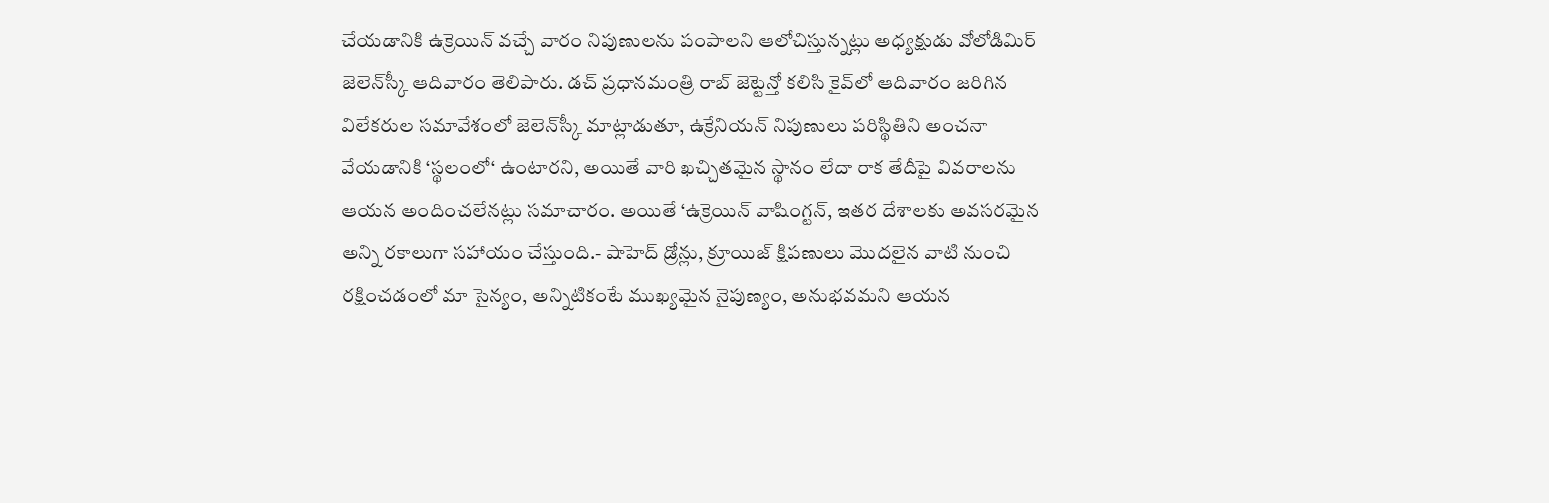చేయడానికి ఉక్రెయిన్ వచ్చే వారం నిపుణులను పంపాలని ఆలోచిస్తున్నట్లు అధ్యక్షుడు వోలోడిమిర్ జెలెన్‌స్కీ ఆదివారం తెలిపారు. డచ్ ప్రధానమంత్రి రాబ్ జెట్టెన్తో కలిసి కైవ్‌లో ఆదివారం జరిగిన విలేకరుల సమావేశంలో జెలెన్‌స్కీ మాట్లాడుతూ, ఉక్రేనియన్ నిపుణులు పరిస్థితిని అంచనా వేయడానికి ‘స్థలంలో‘ ఉంటారని, అయితే వారి ఖచ్చితమైన స్థానం లేదా రాక తేదీపై వివరాలను ఆయన అందించలేనట్లు సమాచారం. అయితే ‘ఉక్రెయిన్ వాషింగ్టన్, ఇతర దేశాలకు అవసరమైన అన్ని రకాలుగా సహాయం చేస్తుంది.- షాహెద్ డ్రోన్లు, క్రూయిజ్ క్షిపణులు మొదలైన వాటి నుంచి రక్షించడంలో మా సైన్యం, అన్నిటికంటే ముఖ్యమైన నైపుణ్యం, అనుభవమని ఆయన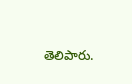తెలిపారు.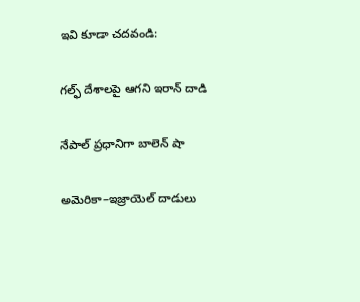ఇవి కూడా చదవండి:

గల్ఫ్ దేశాలపై ఆగని ఇరాన్ దాడి

నేపాల్ ప్రధానిగా బాలెన్ షా

అమెరికా–ఇజ్రాయెల్ దాడులు